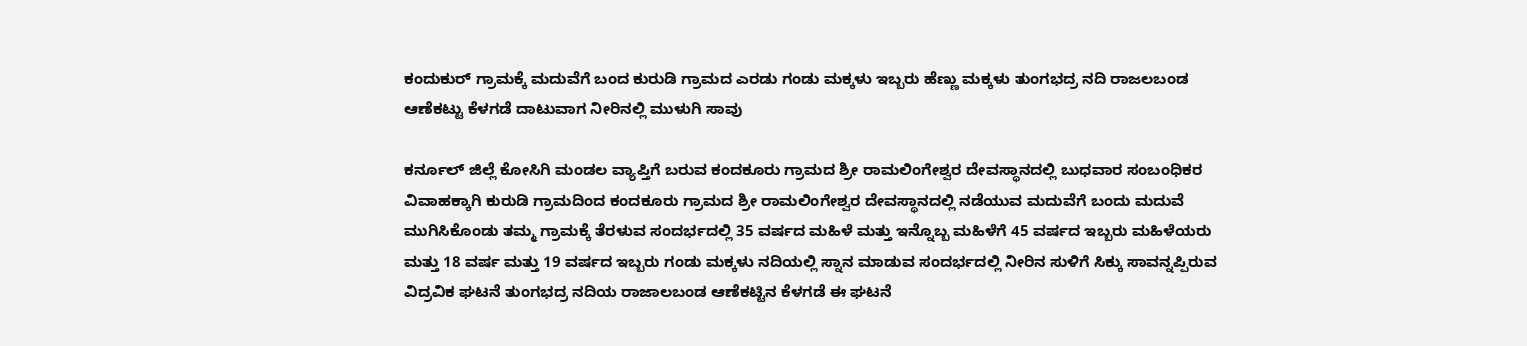ಕಂದುಕುರ್ ಗ್ರಾಮಕ್ಕೆ ಮದುವೆಗೆ ಬಂದ ಕುರುಡಿ ಗ್ರಾಮದ ಎರಡು ಗಂಡು ಮಕ್ಕಳು ಇಬ್ಬರು ಹೆಣ್ಣು ಮಕ್ಕಳು ತುಂಗಭದ್ರ ನದಿ ರಾಜಲಬಂಡ ಆಣೆಕಟ್ಟು ಕೆಳಗಡೆ ದಾಟುವಾಗ ನೀರಿನಲ್ಲಿ ಮುಳುಗಿ ಸಾವು

ಕರ್ನೂಲ್ ಜಿಲ್ಲೆ ಕೋಸಿಗಿ ಮಂಡಲ ವ್ಯಾಪ್ತಿಗೆ ಬರುವ ಕಂದಕೂರು ಗ್ರಾಮದ ಶ್ರೀ ರಾಮಲಿಂಗೇಶ್ವರ ದೇವಸ್ಥಾನದಲ್ಲಿ ಬುಧವಾರ ಸಂಬಂಧಿಕರ ವಿವಾಹಕ್ಕಾಗಿ ಕುರುಡಿ ಗ್ರಾಮದಿಂದ ಕಂದಕೂರು ಗ್ರಾಮದ ಶ್ರೀ ರಾಮಲಿಂಗೇಶ್ವರ ದೇವಸ್ಥಾನದಲ್ಲಿ ನಡೆಯುವ ಮದುವೆಗೆ ಬಂದು ಮದುವೆ ಮುಗಿಸಿಕೊಂಡು ತಮ್ಮ ಗ್ರಾಮಕ್ಕೆ ತೆರಳುವ ಸಂದರ್ಭದಲ್ಲಿ 35 ವರ್ಷದ ಮಹಿಳೆ ಮತ್ತು ಇನ್ನೊಬ್ಬ ಮಹಿಳೆಗೆ 45 ವರ್ಷದ ಇಬ್ಬರು ಮಹಿಳೆಯರು ಮತ್ತು 18 ವರ್ಷ ಮತ್ತು 19 ವರ್ಷದ ಇಬ್ಬರು ಗಂಡು ಮಕ್ಕಳು ನದಿಯಲ್ಲಿ ಸ್ನಾನ ಮಾಡುವ ಸಂದರ್ಭದಲ್ಲಿ ನೀರಿನ ಸುಳಿಗೆ ಸಿಕ್ಕು ಸಾವನ್ನಪ್ಪಿರುವ ವಿದ್ರವಿಕ ಘಟನೆ ತುಂಗಭದ್ರ ನದಿಯ ರಾಜಾಲಬಂಡ ಆಣೆಕಟ್ಟಿನ ಕೆಳಗಡೆ ಈ ಘಟನೆ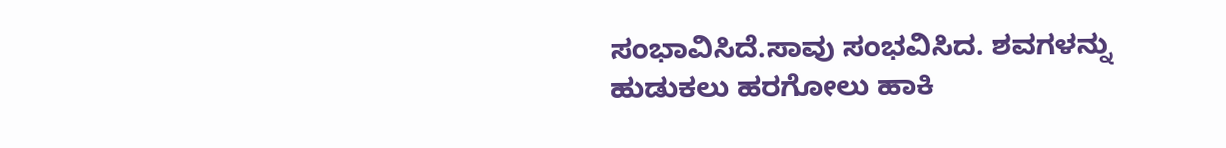ಸಂಭಾವಿಸಿದೆ.ಸಾವು ಸಂಭವಿಸಿದ. ಶವಗಳನ್ನು ಹುಡುಕಲು ಹರಗೋಲು ಹಾಕಿ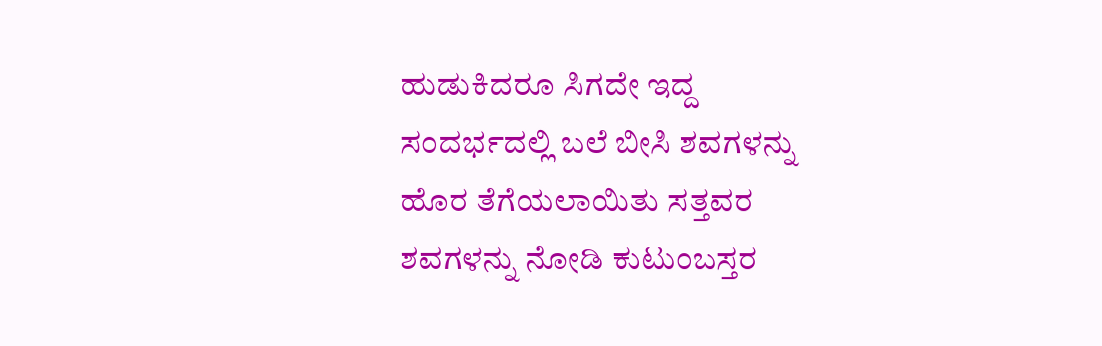ಹುಡುಕಿದರೂ ಸಿಗದೇ ಇದ್ದ ಸಂದರ್ಭದಲ್ಲಿ ಬಲೆ ಬೀಸಿ ಶವಗಳನ್ನು ಹೊರ ತೆಗೆಯಲಾಯಿತು ಸತ್ತವರ ಶವಗಳನ್ನು ನೋಡಿ ಕುಟುಂಬಸ್ತರ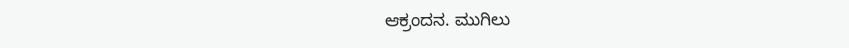ಆಕ್ರಂದನ. ಮುಗಿಲು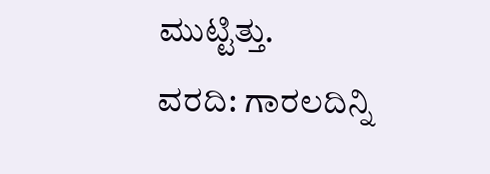ಮುಟ್ಟಿತ್ತು.
ವರದಿ: ಗಾರಲದಿನ್ನಿ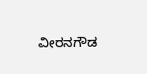ವೀರನಗೌಡ